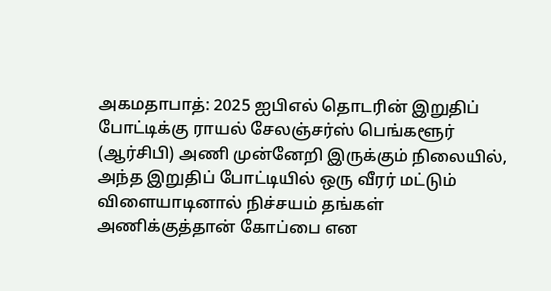அகமதாபாத்: 2025 ஐபிஎல் தொடரின் இறுதிப் போட்டிக்கு ராயல் சேலஞ்சர்ஸ் பெங்களூர் (ஆர்சிபி) அணி முன்னேறி இருக்கும் நிலையில், அந்த இறுதிப் போட்டியில் ஒரு வீரர் மட்டும் விளையாடினால் நிச்சயம் தங்கள் அணிக்குத்தான் கோப்பை என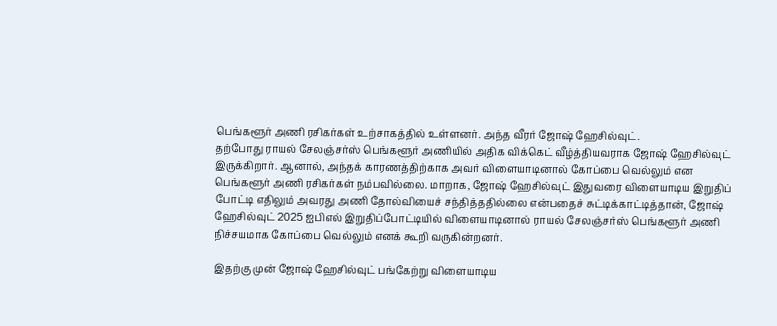பெங்களூர் அணி ரசிகர்கள் உற்சாகத்தில் உள்ளனர். அந்த வீரர் ஜோஷ் ஹேசில்வுட்.
தற்போது ராயல் சேலஞ்சர்ஸ் பெங்களூர் அணியில் அதிக விக்கெட் வீழ்த்தியவராக ஜோஷ் ஹேசில்வுட் இருக்கிறார். ஆனால், அந்தக் காரணத்திற்காக அவர் விளையாடினால் கோப்பை வெல்லும் என பெங்களூர் அணி ரசிகர்கள் நம்பவில்லை. மாறாக, ஜோஷ் ஹேசில்வுட் இதுவரை விளையாடிய இறுதிப் போட்டி எதிலும் அவரது அணி தோல்வியைச் சந்தித்ததில்லை என்பதைச் சுட்டிக்காட்டித்தான், ஜோஷ் ஹேசில்வுட் 2025 ஐபிஎல் இறுதிப்போட்டியில் விளையாடினால் ராயல் சேலஞ்சர்ஸ் பெங்களூர் அணி நிச்சயமாக கோப்பை வெல்லும் எனக் கூறி வருகின்றனர்.

இதற்கு முன் ஜோஷ் ஹேசில்வுட் பங்கேற்று விளையாடிய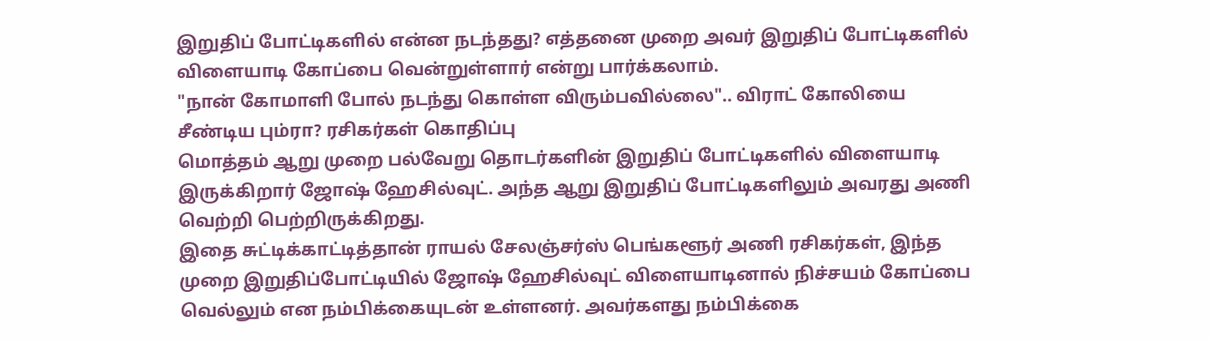இறுதிப் போட்டிகளில் என்ன நடந்தது? எத்தனை முறை அவர் இறுதிப் போட்டிகளில் விளையாடி கோப்பை வென்றுள்ளார் என்று பார்க்கலாம்.
"நான் கோமாளி போல் நடந்து கொள்ள விரும்பவில்லை".. விராட் கோலியை சீண்டிய பும்ரா? ரசிகர்கள் கொதிப்பு
மொத்தம் ஆறு முறை பல்வேறு தொடர்களின் இறுதிப் போட்டிகளில் விளையாடி இருக்கிறார் ஜோஷ் ஹேசில்வுட். அந்த ஆறு இறுதிப் போட்டிகளிலும் அவரது அணி வெற்றி பெற்றிருக்கிறது.
இதை சுட்டிக்காட்டித்தான் ராயல் சேலஞ்சர்ஸ் பெங்களூர் அணி ரசிகர்கள், இந்த முறை இறுதிப்போட்டியில் ஜோஷ் ஹேசில்வுட் விளையாடினால் நிச்சயம் கோப்பை வெல்லும் என நம்பிக்கையுடன் உள்ளனர். அவர்களது நம்பிக்கை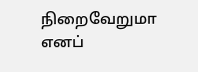நிறைவேறுமா எனப்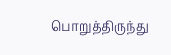பொறுத்திருந்து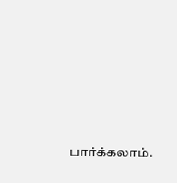பார்க்கலாம்.